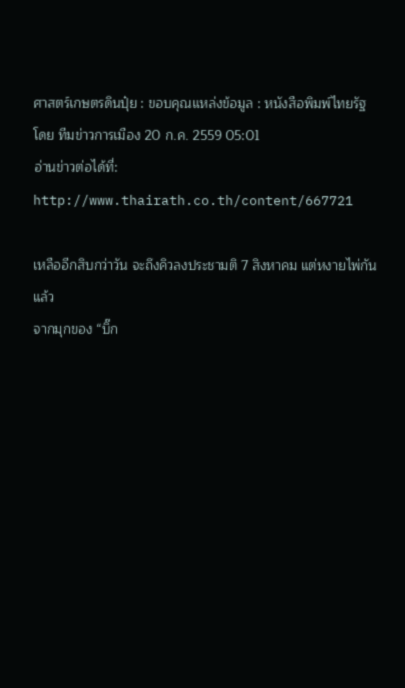ศาสตร์เกษตรดินปุ๋ย : ขอบคุณแหล่งข้อมูล : หนังสือพิมพ์ไทยรัฐ
โดย ทีมข่าวการเมือง 20 ก.ค. 2559 05:01
อ่านข่าวต่อได้ที่: http://www.thairath.co.th/content/667721

เหลืออีกสิบกว่าวัน จะถึงคิวลงประชามติ 7 สิงหาคม แต่หงายไพ่กันแล้ว
จากมุกของ “บิ๊ก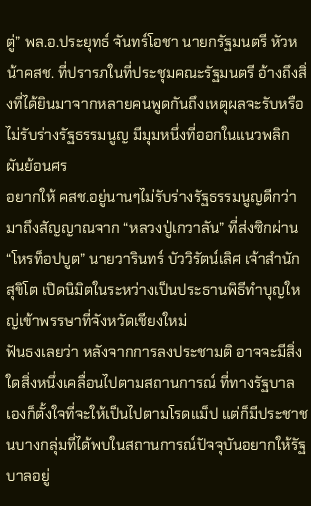ตู่” พล.อ.ประยุทธ์ จันทร์โอชา นายกรัฐมนตรี หัวหน้าคสช. ที่ปรารภในที่ประชุมคณะรัฐมนตรี อ้างถึงสิ่งที่ได้ยินมาจากหลายคนพูดกันถึงเหตุผลจะรับหรือไม่รับร่างรัฐธรรมนูญ มีมุมหนึ่งที่ออกในแนวพลิกผันย้อนศร
อยากให้ คสช.อยู่นานๆไม่รับร่างรัฐธรรมนูญดีกว่า
มาถึงสัญญาณจาก “หลวงปู่เกวาลัน” ที่ส่งซิกผ่าน “โหรท็อปบูต” นายวารินทร์ บัววิรัตน์เลิศ เจ้าสำนักสุขิโต เปิดนิมิตในระหว่างเป็นประธานพิธีทำบุญใหญ่เข้าพรรษาที่จังหวัดเชียงใหม่
ฟันธงเลยว่า หลังจากการลงประชามติ อาจจะมีสิ่งใดสิ่งหนึ่งเคลื่อนไปตามสถานการณ์ ที่ทางรัฐบาลเองก็ตั้งใจที่จะให้เป็นไปตามโรดแม็ป แต่ก็มีประชาชนบางกลุ่มที่ได้พบในสถานการณ์ปัจจุบันอยากให้รัฐบาลอยู่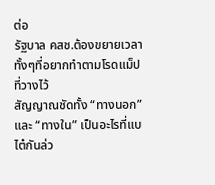ต่อ
รัฐบาล คสช.ต้องขยายเวลาทั้งๆที่อยากทำตามโรดแม็ปที่วางไว้
สัญญาณชัดทั้ง “ทางนอก” และ “ทางใน” เป็นอะไรที่แบไต๋กันล่ว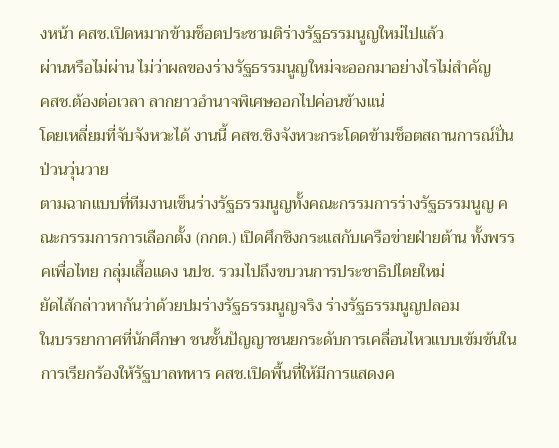งหน้า คสช.เปิดหมากข้ามช็อตประชามติร่างรัฐธรรมนูญใหม่ไปแล้ว
ผ่านหรือไม่ผ่าน ไม่ว่าผลของร่างรัฐธรรมนูญใหม่จะออกมาอย่างไรไม่สำคัญ
คสช.ต้องต่อเวลา ลากยาวอำนาจพิเศษออกไปค่อนข้างแน่
โดยเหลี่ยมที่จับจังหวะได้ งานนี้ คสช.ชิงจังหวะกระโดดข้ามช็อตสถานการณ์ปั่นป่วนวุ่นวาย
ตามฉากแบบที่ทีมงานเข็นร่างรัฐธรรมนูญทั้งคณะกรรมการร่างรัฐธรรมนูญ คณะกรรมการการเลือกตั้ง (กกต.) เปิดศึกชิงกระแสกับเครือข่ายฝ่ายต้าน ทั้งพรรคเพื่อไทย กลุ่มเสื้อแดง นปช. รวมไปถึงขบวนการประชาธิปไตยใหม่
ยัดไส้กล่าวหากันว่าด้วยปมร่างรัฐธรรมนูญจริง ร่างรัฐธรรมนูญปลอม
ในบรรยากาศที่นักศึกษา ชนชั้นปัญญาชนยกระดับการเคลื่อนไหวแบบเข้มข้นในการเรียกร้องให้รัฐบาลทหาร คสช.เปิดพื้นที่ให้มีการแสดงค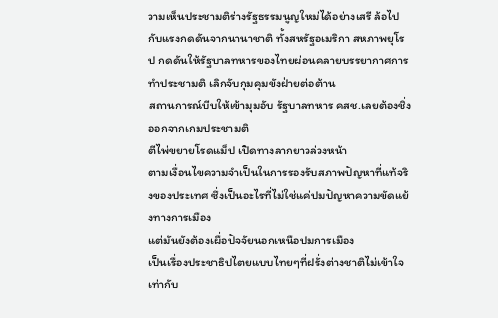วามเห็นประชามติร่างรัฐธรรมนูญใหม่ได้อย่างเสรี ล้อไปกับแรงกดดันจากนานาชาติ ทั้งสหรัฐอเมริกา สหภาพยุโรป กดดันให้รัฐบาลทหารของไทยผ่อนคลายบรรยากาศการทำประชามติ เลิกจับกุมคุมขังฝ่ายต่อต้าน
สถานการณ์บีบให้เข้ามุมอับ รัฐบาลทหาร คสช.เลยต้องชิ่งออกจากเกมประชามติ
ตีไพ่ขยายโรดแม็ป เปิดทางลากยาวล่วงหน้า
ตามเงื่อนไขความจำเป็นในการรองรับสภาพปัญหาที่แท้จริงของประเทศ ซึ่งเป็นอะไรที่ไม่ใช่แค่ปมปัญหาความขัดแย้งทางการเมือง
แต่มันยังต้องเผื่อปัจจัยนอกเหนือปมการเมือง
เป็นเรื่องประชาธิปไตยแบบไทยๆที่ฝรั่งต่างชาติไม่เข้าใจเท่ากับ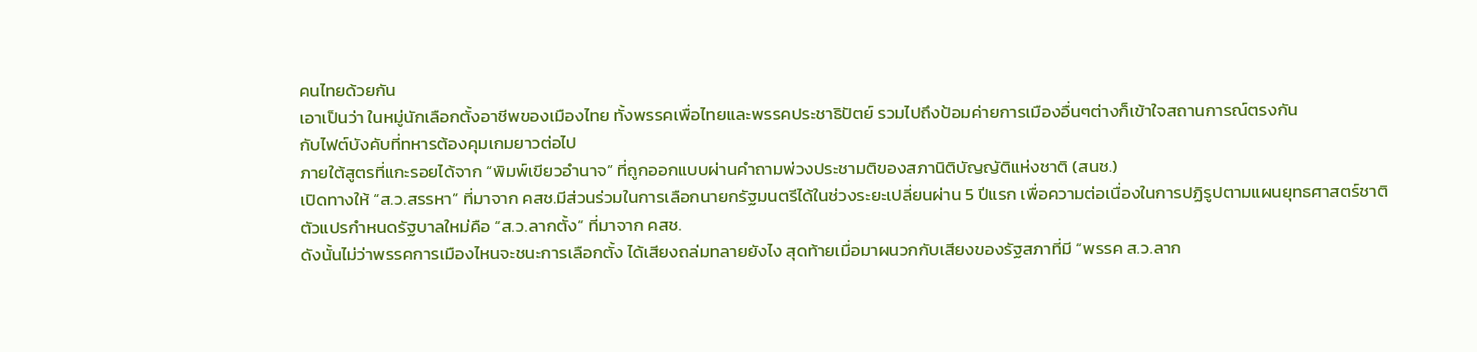คนไทยด้วยกัน
เอาเป็นว่า ในหมู่นักเลือกตั้งอาชีพของเมืองไทย ทั้งพรรคเพื่อไทยและพรรคประชาธิปัตย์ รวมไปถึงป้อมค่ายการเมืองอื่นๆต่างก็เข้าใจสถานการณ์ตรงกัน
กับไฟต์บังคับที่ทหารต้องคุมเกมยาวต่อไป
ภายใต้สูตรที่แกะรอยได้จาก “พิมพ์เขียวอำนาจ” ที่ถูกออกแบบผ่านคำถามพ่วงประชามติของสภานิติบัญญัติแห่งชาติ (สนช.)
เปิดทางให้ “ส.ว.สรรหา” ที่มาจาก คสช.มีส่วนร่วมในการเลือกนายกรัฐมนตรีได้ในช่วงระยะเปลี่ยนผ่าน 5 ปีแรก เพื่อความต่อเนื่องในการปฏิรูปตามแผนยุทธศาสตร์ชาติ
ตัวแปรกำหนดรัฐบาลใหม่คือ “ส.ว.ลากตั้ง” ที่มาจาก คสช.
ดังนั้นไม่ว่าพรรคการเมืองไหนจะชนะการเลือกตั้ง ได้เสียงถล่มทลายยังไง สุดท้ายเมื่อมาผนวกกับเสียงของรัฐสภาที่มี “พรรค ส.ว.ลาก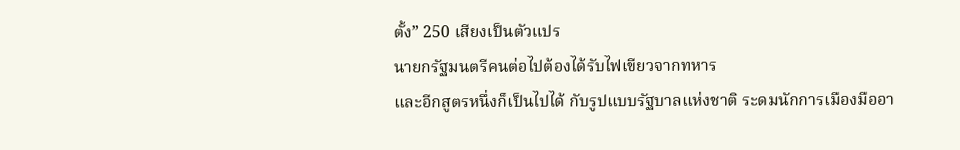ตั้ง” 250 เสียงเป็นตัวแปร
นายกรัฐมนตรีคนต่อไปต้องได้รับไฟเขียวจากทหาร
และอีกสูตรหนึ่งก็เป็นไปได้ กับรูปแบบรัฐบาลแห่งชาติ ระดมนักการเมืองมืออา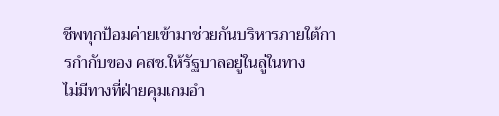ชีพทุกป้อมค่ายเข้ามาช่วยกันบริหารภายใต้การกำกับของ คสช.ให้รัฐบาลอยู่ในลู่ในทาง
ไม่มีทางที่ฝ่ายคุมเกมอำ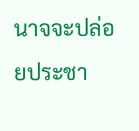นาจจะปล่อยประชา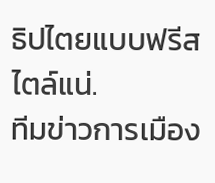ธิปไตยแบบฟรีสไตล์แน่.
ทีมข่าวการเมือง